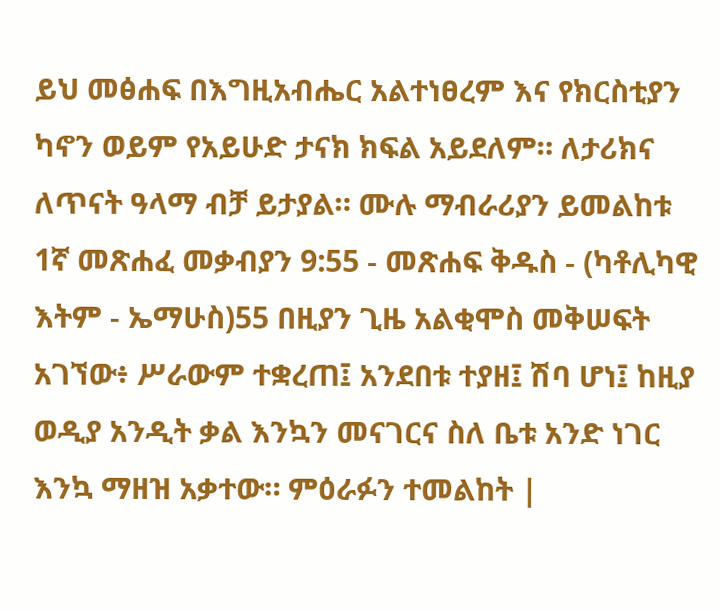ይህ መፅሐፍ በእግዚአብሔር አልተነፀረም እና የክርስቲያን ካኖን ወይም የአይሁድ ታናክ ክፍል አይደለም። ለታሪክና ለጥናት ዓላማ ብቻ ይታያል። ሙሉ ማብራሪያን ይመልከቱ 1ኛ መጽሐፈ መቃብያን 9:55 - መጽሐፍ ቅዱስ - (ካቶሊካዊ እትም - ኤማሁስ)55 በዚያን ጊዜ አልቂሞስ መቅሠፍት አገኘው፥ ሥራውም ተቋረጠ፤ አንደበቱ ተያዘ፤ ሽባ ሆነ፤ ከዚያ ወዲያ አንዲት ቃል እንኳን መናገርና ስለ ቤቱ አንድ ነገር እንኳ ማዘዝ አቃተው። ምዕራፉን ተመልከት |